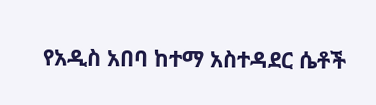የአዲስ አበባ ከተማ አስተዳደር ሴቶች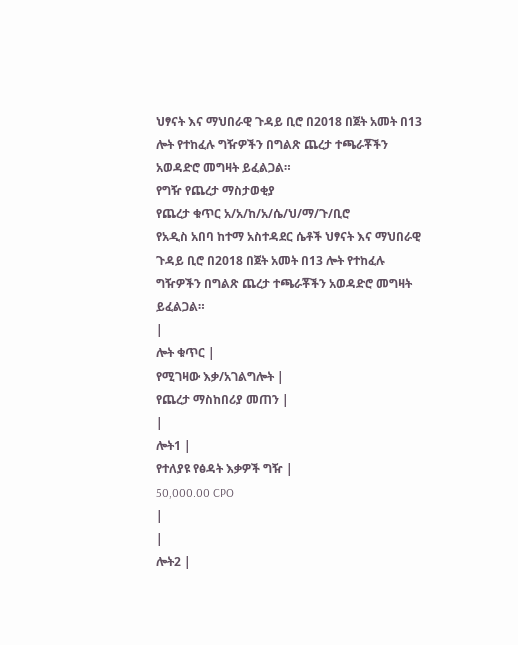ህፃናት እና ማህበራዊ ጉዳይ ቢሮ በ2018 በጀት አመት በ13 ሎት የተከፈሉ ግዥዎችን በግልጽ ጨረታ ተጫራቾችን አወዳድሮ መግዛት ይፈልጋል።
የግዥ የጨረታ ማስታወቂያ
የጨረታ ቁጥር አ/አ/ከ/አ/ሴ/ህ/ማ/ጉ/ቢሮ
የአዲስ አበባ ከተማ አስተዳደር ሴቶች ህፃናት እና ማህበራዊ ጉዳይ ቢሮ በ2018 በጀት አመት በ13 ሎት የተከፈሉ ግዥዎችን በግልጽ ጨረታ ተጫራቾችን አወዳድሮ መግዛት ይፈልጋል።
|
ሎት ቁጥር |
የሚገዛው እቃ/አገልግሎት |
የጨረታ ማስከበሪያ መጠን |
|
ሎት1 |
የተለያዩ የፅዳት እቃዎች ግዥ |
50,000.00 CPO
|
|
ሎት2 |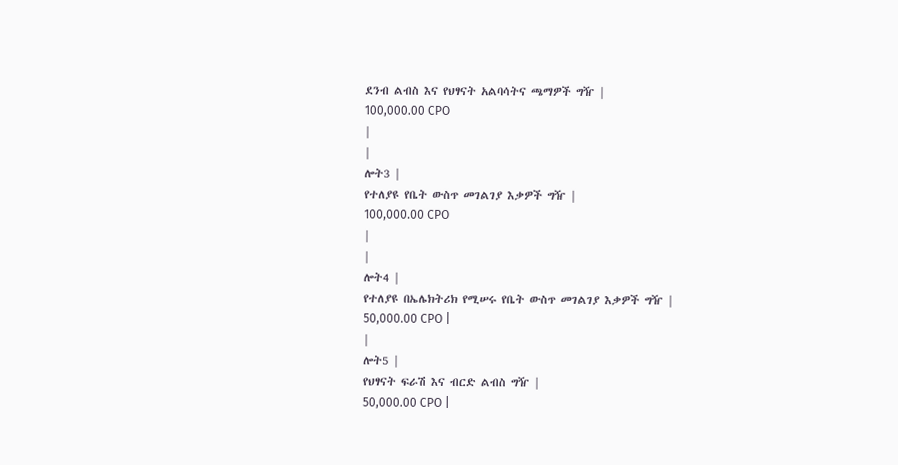ደንብ ልብስ እና የህፃናት አልባሳትና ጫማዎች ግዥ |
100,000.00 CPO
|
|
ሎት3 |
የተለያዩ የቤት ውስጥ መገልገያ እቃዎች ግዥ |
100,000.00 CPO
|
|
ሎት4 |
የተለያዩ በኤሌክትሪክ የሚሠሩ የቤት ውስጥ መገልገያ እቃዎች ግዥ |
50,000.00 CPO |
|
ሎት5 |
የህፃናት ፍራሽ እና ብርድ ልብስ ግዥ |
50,000.00 CPO |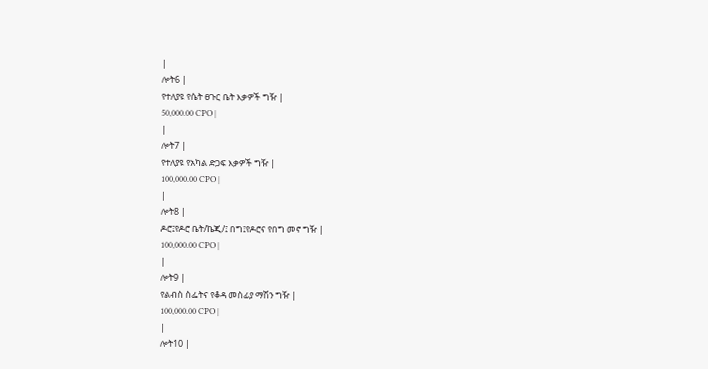|
ሎት6 |
የተለያዩ የሴት ፀጉር ቤት እቃዎች ግዥ |
50,000.00 CPO |
|
ሎት7 |
የተለያዩ የአካል ድጋፍ እቃዎች ግዥ |
100,000.00 CPO |
|
ሎት8 |
ዶሮ፤የዶሮ ቤት/ኬጂ/፤ በግ፤የዶሮና የበግ መኖ ግዥ |
100,000.00 CPO |
|
ሎት9 |
የልብስ ስፌትና የቆዳ መስፊያ ማሽን ግዥ |
100,000.00 CPO |
|
ሎት10 |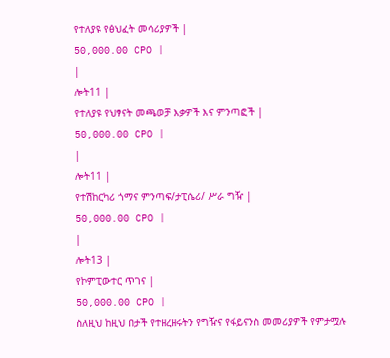የተለያዩ የፅህፈት መሳሪያዎች |
50,000.00 CPO |
|
ሎት11 |
የተለያዩ የህፃናት መጫወቻ እቃዎች እና ምንጣፎች |
50,000.00 CPO |
|
ሎት11 |
የተሽከርካሪ ጎማና ምንጣፍ/ታፒሴሪ/ ሥራ ግዥ |
50,000.00 CPO |
|
ሎት13 |
የኮምፒውተር ጥገና |
50,000.00 CPO |
ስለዚህ ከዚህ በታች የተዘረዘሩትን የግዥና የፋይናንስ መመሪያዎች የምታሟሉ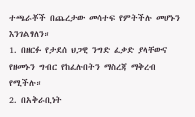ተጫራቾች በጨረታው መሳተፍ የምትችሉ መሆኑን እንገልፃለን።
1. በዘርፉ የታደሰ ህጋዊ ንግድ ፈቃድ ያላቸውና የዘመኑን ግብር የከፈሉበትን ማስረጃ ማቅረብ የሚችሉ።
2. በአቅራቢነት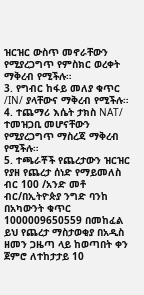ዝርዝር ውስጥ መኖራቸውን የሚያረጋግጥ የምስክር ወረቀት ማቅረብ የሚችሉ።
3. የግብር ከፋይ መለያ ቁጥር /IN/ ያላቸውና ማቅረብ የሚችሉ።
4. ተጨማሪ እሴት ታክስ NAT/ ተመዝጋቢ መሆናቸውን የሚያረጋግጥ ማስረጃ ማቅረብ የሚችሉ።
5. ተጫራቾች የጨረታውን ዝርዝር የያዘ የጨረታ ሰነድ የማይመለስ ብር 100 /አንድ መቶ ብር/በኢትዮጵያ ንግድ ባንከ በአካውንት ቁጥር 1000009650559 በመከፈል ይህ የጨረታ ማስታወቂያ በአዲስ ዘመን ጋዜጣ ላይ ከወጣበት ቀን ጀምሮ ለተከታታይ 10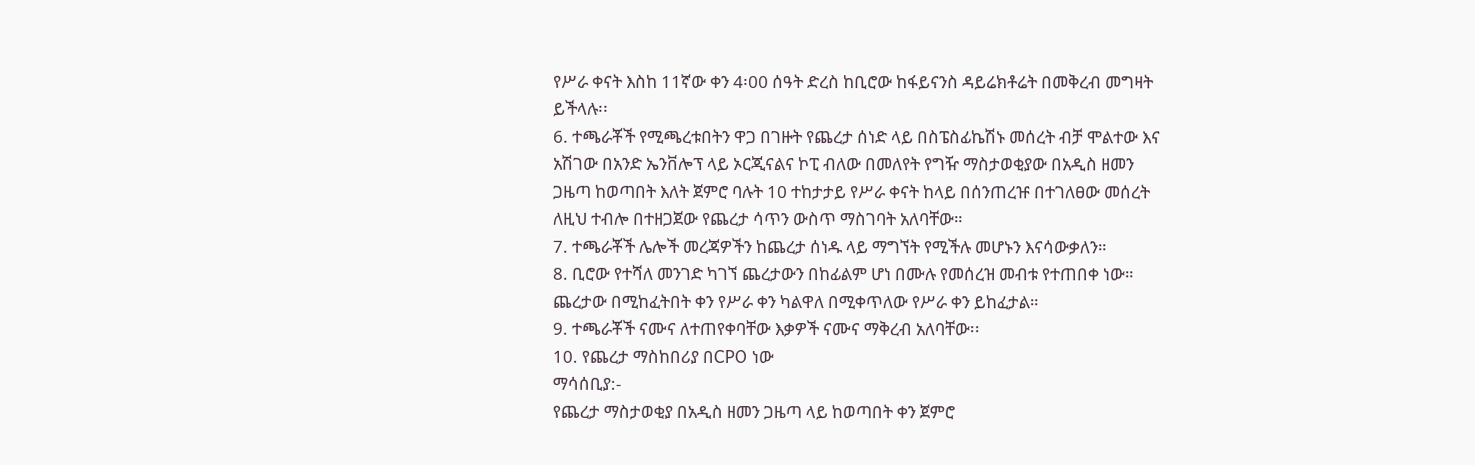የሥራ ቀናት እስከ 11ኛው ቀን 4፡00 ሰዓት ድረስ ከቢሮው ከፋይናንስ ዳይሬክቶሬት በመቅረብ መግዛት ይችላሉ፡፡
6. ተጫራቾች የሚጫረቱበትን ዋጋ በገዙት የጨረታ ሰነድ ላይ በስፔስፊኬሽኑ መሰረት ብቻ ሞልተው እና አሽገው በአንድ ኤንቨሎፕ ላይ ኦርጂናልና ኮፒ ብለው በመለየት የግዥ ማስታወቂያው በአዲስ ዘመን ጋዜጣ ከወጣበት እለት ጀምሮ ባሉት 10 ተከታታይ የሥራ ቀናት ከላይ በሰንጠረዡ በተገለፀው መሰረት ለዚህ ተብሎ በተዘጋጀው የጨረታ ሳጥን ውስጥ ማስገባት አለባቸው።
7. ተጫራቾች ሌሎች መረጃዎችን ከጨረታ ሰነዱ ላይ ማግኘት የሚችሉ መሆኑን እናሳውቃለን።
8. ቢሮው የተሻለ መንገድ ካገኘ ጨረታውን በከፊልም ሆነ በሙሉ የመሰረዝ መብቱ የተጠበቀ ነው። ጨረታው በሚከፈትበት ቀን የሥራ ቀን ካልዋለ በሚቀጥለው የሥራ ቀን ይከፈታል።
9. ተጫራቾች ናሙና ለተጠየቀባቸው እቃዎች ናሙና ማቅረብ አለባቸው፡፡
10. የጨረታ ማስከበሪያ በCPO ነው
ማሳሰቢያ:-
የጨረታ ማስታወቂያ በአዲስ ዘመን ጋዜጣ ላይ ከወጣበት ቀን ጀምሮ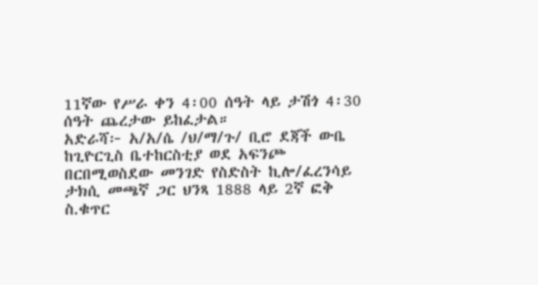11ኛው የሥራ ቀን 4፡00 ሰዓት ላይ ታሽጎ 4፡30 ሰዓት ጨረታው ይከፈታል።
አድራሻ፦ አ/አ/ሴ /ህ/ማ/ጉ/ ቢሮ ደጃች ውቤ ከጊዮርጊስ ቤተከርስቲያ ወደ አፍንጮ በርበሚወስደው መንገድ የስድስት ኪሎ/ፈረንሳይ ታክሲ መጫኛ ጋር ህንጻ 1888 ላይ 2ኛ ፎቅ
ስ.ቁጥር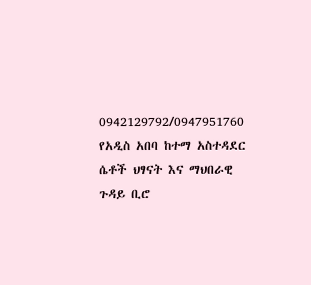0942129792/0947951760
የአዲስ አበባ ከተማ አስተዳደር ሴቶች ህፃናት እና ማህበራዊ ጉዳይ ቢሮ